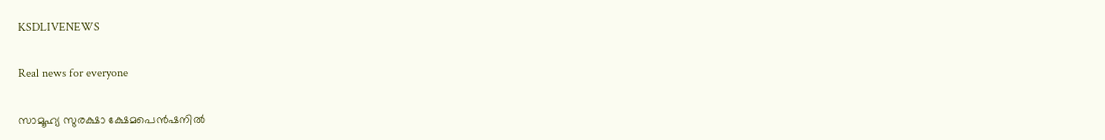KSDLIVENEWS

Real news for everyone

സാമൂഹ്യ സുരക്ഷാ ക്ഷേമപെൻഷനിൽ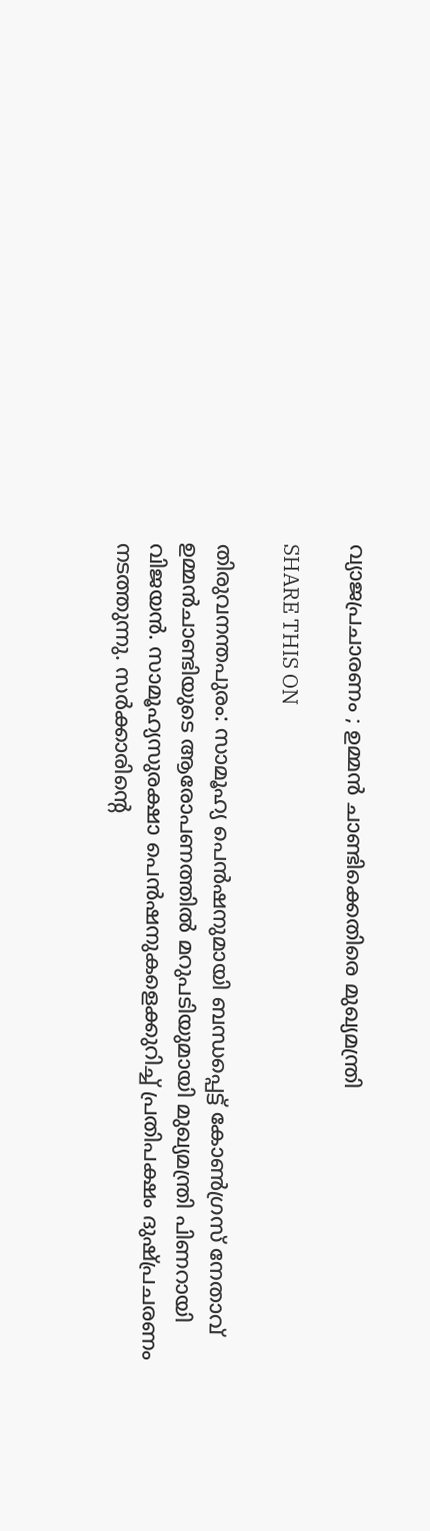വ്യാജപ്രചാരണം ; ഉമ്മൻ ചാണ്ടിക്കെതിരെ മുഖ്യമന്ത്രി

SHARE THIS ON

തിരുവനന്തപുരം: സാമൂഹ്യ പെന്‍ഷനുമായി ബന്ധപ്പെട്ട് കോണ്‍ഗ്രസ് നേതാവ് ഉമ്മന്‍ചാണ്ടിയുടെ ആരോപണത്തില്‍ മറുപടിയുമായി മുഖ്യമന്ത്രി പിണറായി വിജയന്‍. സാമൂഹ്യസുരക്ഷാ പെന്‍ഷനുകളെക്കുറിച്ച്‌ പ്രതിപക്ഷം ദുഷ്പ്രചരണം നടത്തുന്നു. സര്‍ക്കാരിന്റെ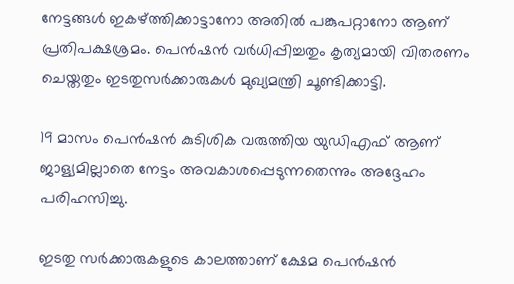നേട്ടങ്ങള്‍ ഇകഴ്ത്തിക്കാട്ടാനോ അതില്‍ പങ്കുപറ്റാനോ ആണ് പ്രതിപക്ഷശ്രമം. പെന്‍ഷന്‍ വര്‍ധിപ്പിച്ചതും കൃത്യമായി വിതരണം ചെയ്തതും ഇടതുസര്‍ക്കാരുകള്‍ മുഖ്യമന്ത്രി ചൂണ്ടിക്കാട്ടി.

19 മാസം പെന്‍ഷന്‍ കുടിശിക വരുത്തിയ യുഡിഎഫ് ആണ് ജാള്യമില്ലാതെ നേട്ടം അവകാശപ്പെടുന്നതെന്നും അദ്ദേഹം പരിഹസിച്ചു.

ഇടതു സര്‍ക്കാരുകളുടെ കാലത്താണ് ക്ഷേമ പെന്‍ഷന്‍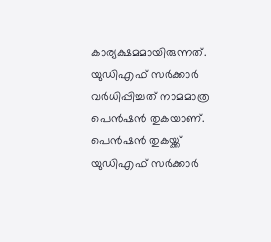കാര്യക്ഷമമായിരുന്നത്. യുഡിഎഫ് സര്‍ക്കാര്‍ വര്‍ധിപ്പിച്ചത് നാമമാത്ര പെന്‍ഷന്‍ തുകയാണ്. പെന്‍ഷന്‍ തുകയ്ക്ക് യുഡിഎഫ് സര്‍ക്കാര്‍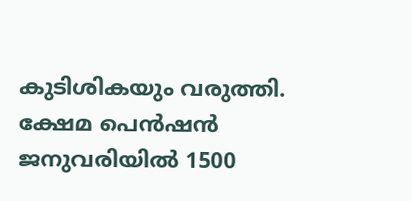കുടിശികയും വരുത്തി. ക്ഷേമ പെന്‍ഷന്‍ ജനുവരിയില്‍ 1500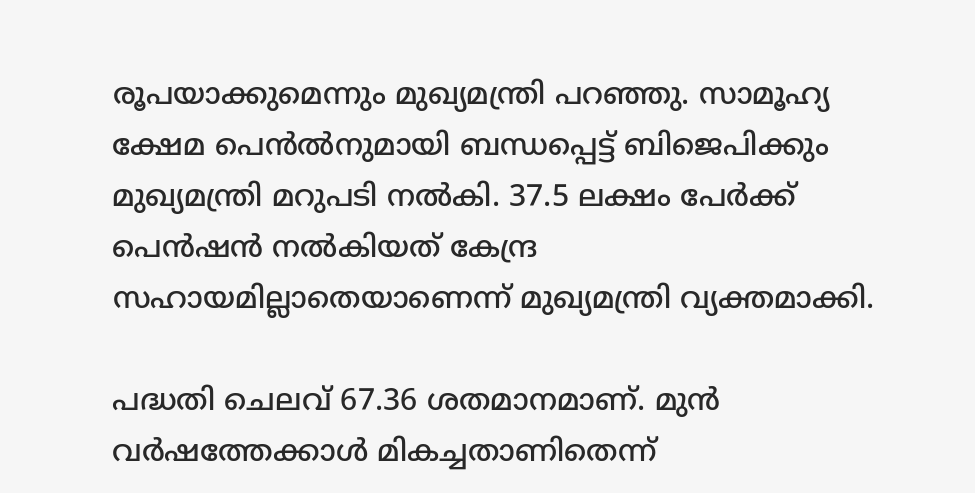രൂപയാക്കുമെന്നും മുഖ്യമന്ത്രി പറഞ്ഞു. സാമൂഹ്യ ക്ഷേമ പെന്‍ല്‍നുമായി ബന്ധപ്പെട്ട് ബിജെപിക്കും മുഖ്യമന്ത്രി മറുപടി നല്‍കി. 37.5 ലക്ഷം പേര്‍ക്ക് പെന്‍ഷന്‍ നല്‍കിയത് കേന്ദ്ര സഹായമില്ലാതെയാണെന്ന് മുഖ്യമന്ത്രി വ്യക്തമാക്കി.

പദ്ധതി ചെലവ് 67.36 ശതമാനമാണ്. മുന്‍ വര്‍ഷത്തേക്കാള്‍ മികച്ചതാണിതെന്ന്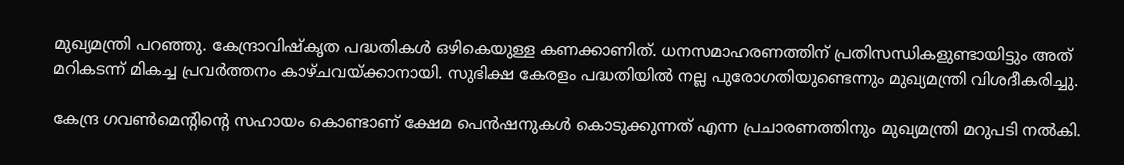മുഖ്യമന്ത്രി പറഞ്ഞു. കേന്ദ്രാവിഷ്കൃത പദ്ധതികള്‍ ഒഴികെയുള്ള കണക്കാണിത്. ധനസമാഹരണത്തിന് പ്രതിസന്ധികളുണ്ടായിട്ടും അത് മറികടന്ന് മികച്ച പ്രവര്‍ത്തനം കാഴ്ചവയ്ക്കാനായി. സുഭിക്ഷ കേരളം പദ്ധതിയില്‍ നല്ല പുരോഗതിയുണ്ടെന്നും മുഖ്യമന്ത്രി വിശദീകരിച്ചു.

കേന്ദ്ര ഗവണ്‍മെന്റിന്റെ സഹായം കൊണ്ടാണ് ക്ഷേമ പെന്‍ഷനുകള്‍ കൊടുക്കുന്നത് എന്ന പ്രചാരണത്തിനും മുഖ്യമന്ത്രി മറുപടി നല്‍കി.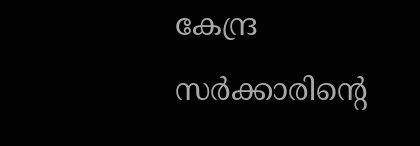കേന്ദ്ര സര്‍ക്കാരിന്റെ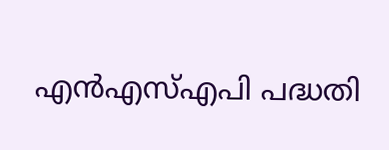എന്‍എസ്‌എപി പദ്ധതി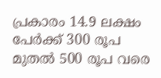പ്രകാരം 14.9 ലക്ഷം പേര്‍ക്ക് 300 രൂപ മുതല്‍ 500 രൂപ വരെ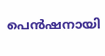പെന്‍ഷനായി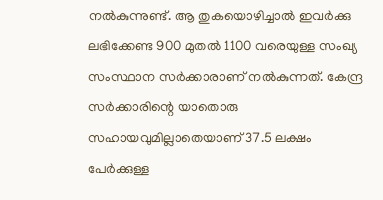നല്‍കുന്നുണ്ട്. ആ തുകയൊഴിച്ചാല്‍ ഇവര്‍ക്കു ലഭിക്കേണ്ട 900 മുതല്‍ 1100 വരെയുള്ള സംഖ്യ സംസ്ഥാന സര്‍ക്കാരാണ് നല്‍കുന്നത്. കേന്ദ്ര സര്‍ക്കാരിന്റെ യാതൊരു സഹായവുമില്ലാതെയാണ് 37.5 ലക്ഷം പേര്‍ക്കുള്ള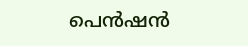പെന്‍ഷന്‍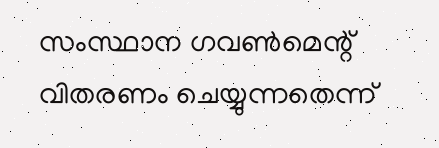സംസ്ഥാന ഗവണ്‍മെന്റ് വിതരണം ചെയ്യുന്നതെന്ന്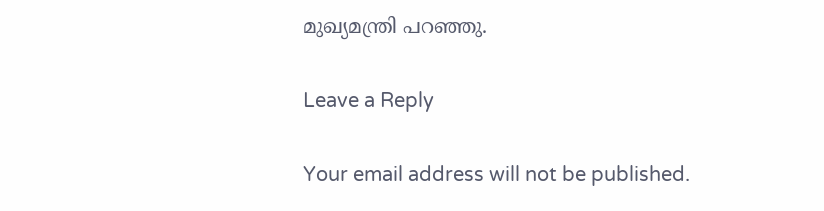മുഖ്യമന്ത്രി പറഞ്ഞു.

Leave a Reply

Your email address will not be published.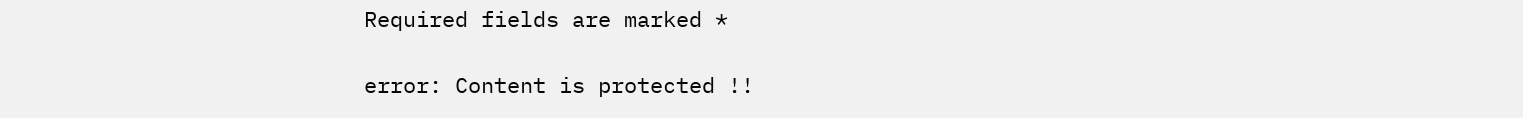Required fields are marked *

error: Content is protected !!